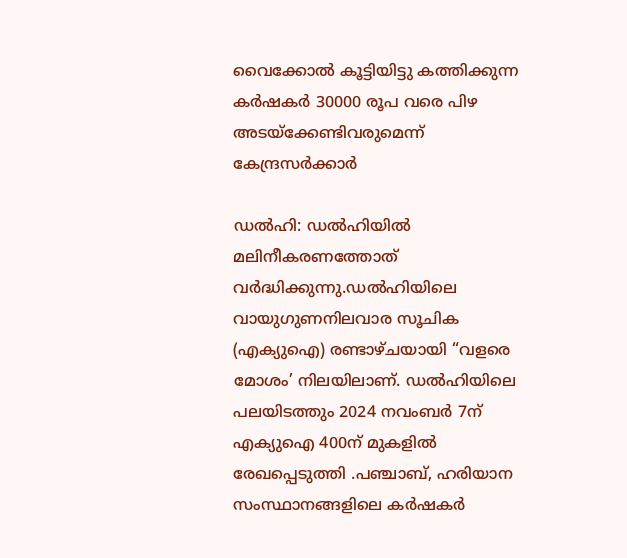വൈക്കോല്‍ കൂട്ടിയിട്ടു കത്തിക്കുന്ന കർഷകർ 30000 രൂപ വരെ പിഴ അടയ്ക്കേണ്ടിവരുമെന്ന് കേന്ദ്രസർക്കാർ

ഡല്‍ഹി: ഡൽഹിയിൽ മലിനീകരണത്തോത് വർദ്ധിക്കുന്നു.ഡല്‍ഹിയിലെ വായുഗുണനിലവാര സൂചിക (എക്യുഐ) രണ്ടാഴ്ചയായി “വളരെ മോശം’ നിലയിലാണ്. ഡല്‍ഹിയിലെ പലയിടത്തും 2024 നവംബർ 7ന് എക്യുഐ 400ന് മുകളില്‍ രേഖപ്പെടുത്തി .പഞ്ചാബ്, ഹരിയാന സംസ്ഥാനങ്ങളിലെ കർഷകർ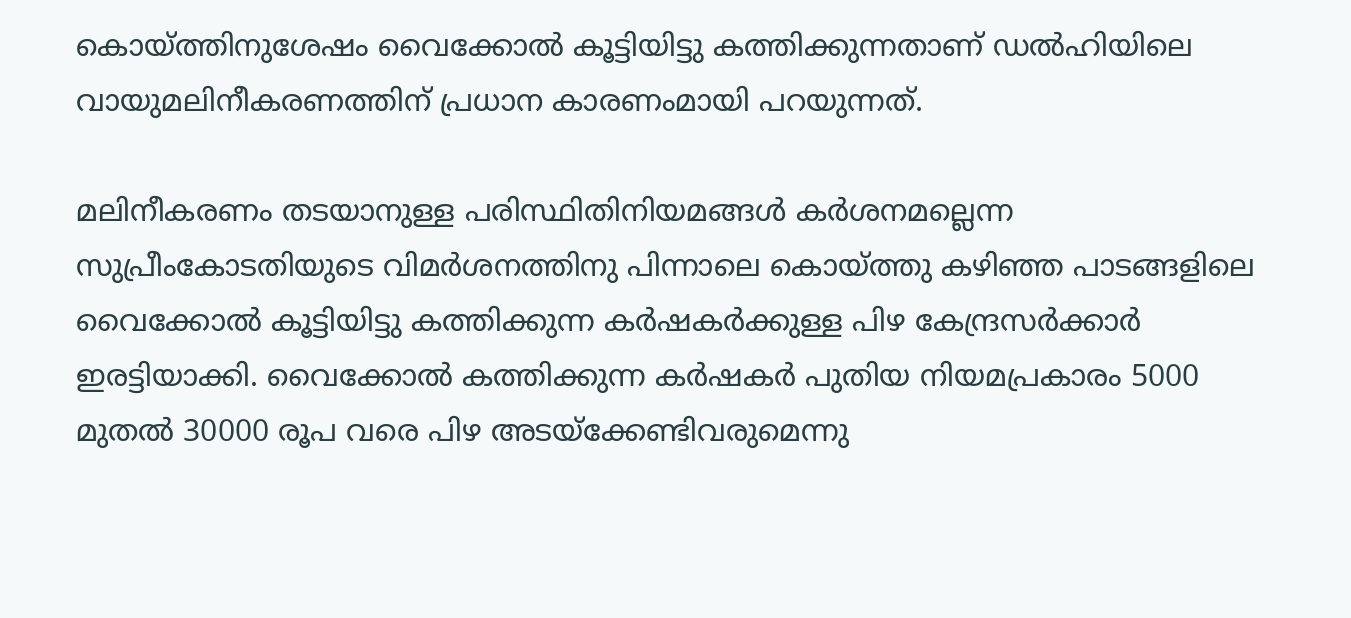കൊയ്ത്തിനുശേഷം വൈക്കോല്‍ കൂട്ടിയിട്ടു കത്തിക്കുന്നതാണ് ഡല്‍ഹിയിലെ വായുമലിനീകരണത്തിന് പ്രധാന കാരണംമായി പറയുന്നത്.

മലിനീകരണം തടയാനുള്ള പരിസ്ഥിതിനിയമങ്ങള്‍ കർശനമല്ലെന്ന സുപ്രീംകോടതിയുടെ വിമർശനത്തിനു പിന്നാലെ കൊയ്ത്തു കഴിഞ്ഞ പാടങ്ങളിലെ വൈക്കോല്‍ കൂട്ടിയിട്ടു കത്തിക്കുന്ന കർഷകർക്കുള്ള പിഴ കേന്ദ്രസർക്കാർ ഇരട്ടിയാക്കി. വൈക്കോല്‍ കത്തിക്കുന്ന കർഷകർ പുതിയ നിയമപ്രകാരം 5000 മുതൽ 30000 രൂപ വരെ പിഴ അടയ്ക്കേണ്ടിവരുമെന്നു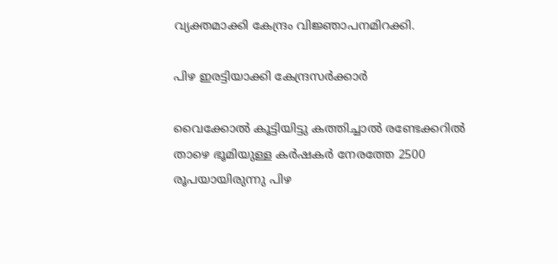വ്യക്തമാക്കി കേന്ദ്രം വിജ്ഞാപനമിറക്കി.

പിഴ ഇരട്ടിയാക്കി കേന്ദ്രസർക്കാർ

വൈക്കോല്‍ കൂട്ടിയിട്ടു കത്തിച്ചാല്‍ രണ്ടേക്കറില്‍ താഴെ ഭൂമിയുള്ള കർഷകർ നേരത്തേ 2500 രൂപയായിരുന്നു പിഴ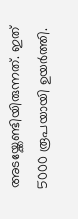അടയ്ക്കേണ്ടിയിരുന്നത്. ഇത് 5000 രൂപയായി ഉയർത്തി.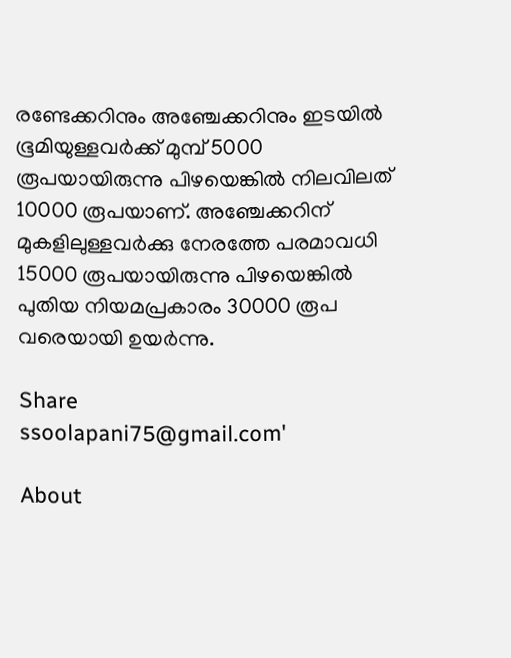രണ്ടേക്കറിനും അഞ്ചേക്കറിനും ഇടയില്‍ ഭൂമിയുള്ളവർക്ക് മുമ്പ് 5000 രൂപയായിരുന്നു പിഴയെങ്കില്‍ നിലവിലത് 10000 രൂപയാണ്. അഞ്ചേക്കറിന് മുകളിലുള്ളവർക്കു നേരത്തേ പരമാവധി 15000 രൂപയായിരുന്നു പിഴയെങ്കില്‍ പുതിയ നിയമപ്രകാരം 30000 രൂപ വരെയായി ഉയർന്നു.

Share
ssoolapani75@gmail.com'

About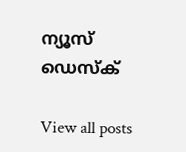ന്യൂസ് ഡെസ്ക്

View all posts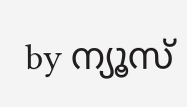by ന്യൂസ്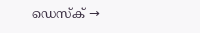ഡെസ്ക് →